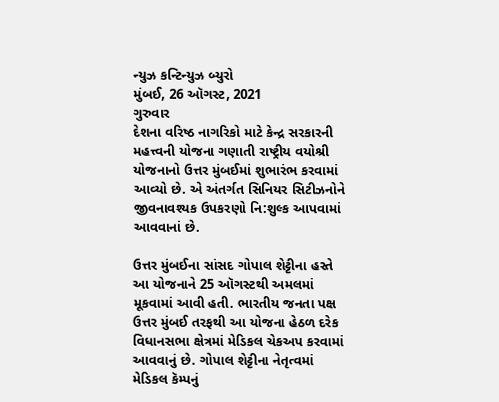ન્યુઝ કન્ટિન્યુઝ બ્યુરો
મુંબઈ, 26 ઑગસ્ટ, 2021
ગુરુવાર
દેશના વરિષ્ઠ નાગરિકો માટે કેન્દ્ર સરકારની મહત્ત્વની યોજના ગણાતી રાષ્ટ્રીય વયોશ્રી યોજનાનો ઉત્તર મુંબઈમાં શુભારંભ કરવામાં આવ્યો છે. એ અંતર્ગત સિનિયર સિટીઝનોને જીવનાવશ્યક ઉપકરણો નિ:શુલ્ક આપવામાં આવવાનાં છે.

ઉત્તર મુંબઈના સાંસદ ગોપાલ શેટ્ટીના હસ્તે આ યોજનાને 25 ઑગસ્ટથી અમલમાં મૂકવામાં આવી હતી. ભારતીય જનતા પક્ષ ઉત્તર મુંબઈ તરફથી આ યોજના હેઠળ દરેક વિધાનસભા ક્ષેત્રમાં મેડિકલ ચેકઅપ કરવામાં આવવાનું છે. ગોપાલ શેટ્ટીના નેતૃત્વમાં મેડિકલ કૅમ્પનું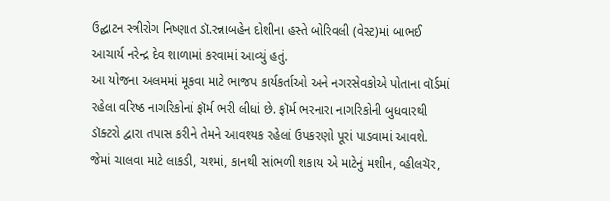ઉદ્ઘાટન સ્ત્રીરોગ નિષ્ણાત ડૉ.રન્નાબહેન દોશીના હસ્તે બોરિવલી (વેસ્ટ)માં બાભઈ આચાર્ય નરેન્દ્ર દેવ શાળામાં કરવામાં આવ્યું હતું.
આ યોજના અલમમાં મૂકવા માટે ભાજપ કાર્યકર્તાઓ અને નગરસેવકોએ પોતાના વૉર્ડમાં રહેલા વરિષ્ઠ નાગરિકોનાં ફૉર્મ ભરી લીધાં છે. ફૉર્મ ભરનારા નાગરિકોની બુધવારથી ડૉક્ટરો દ્વારા તપાસ કરીને તેમને આવશ્યક રહેલાં ઉપકરણો પૂરાં પાડવામાં આવશે. જેમાં ચાલવા માટે લાકડી, ચશ્માં, કાનથી સાંભળી શકાય એ માટેનું મશીન, વ્હીલચૅર,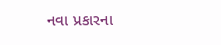નવા પ્રકારના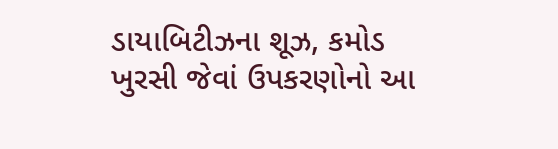ડાયાબિટીઝના શૂઝ, કમોડ ખુરસી જેવાં ઉપકરણોનો આ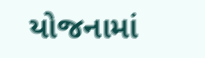યોજનામાં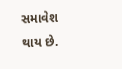સમાવેશ થાય છે.